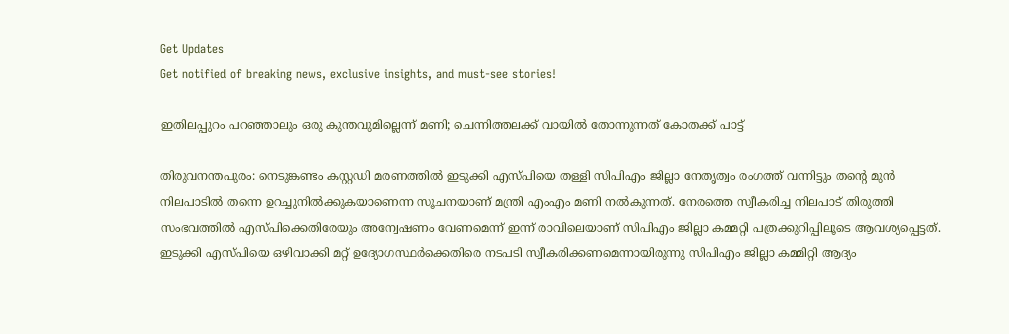Get Updates
Get notified of breaking news, exclusive insights, and must-see stories!

ഇതിലപ്പുറം പറഞ്ഞാലും ഒരു കുന്തവുമില്ലെന്ന് മണി; ചെന്നിത്തലക്ക് വായില്‍ തോന്നുന്നത് കോതക്ക് പാട്ട്

തിരുവനന്തപുരം: നെടുങ്കണ്ടം കസ്റ്റഡി മരണത്തില്‍ ഇടുക്കി എസ്പിയെ തള്ളി സിപിഎം ജില്ലാ നേതൃത്വം രംഗത്ത് വന്നിട്ടും തന്‍റെ മുന്‍ നിലപാടില്‍ തന്നെ ഉറച്ചുനില്‍ക്കുകയാണെന്ന സൂചനയാണ് മന്ത്രി എംഎം മണി നല്‍കുന്നത്. നേരത്തെ സ്വീകരിച്ച നിലപാട് തിരുത്തി സംഭവത്തില്‍ എസ്പിക്കെതിരേയും അന്വേഷണം വേണമെന്ന് ഇന്ന് രാവിലെയാണ് സിപിഎം ജില്ലാ കമ്മറ്റി പത്രക്കുറിപ്പിലൂടെ ആവശ്യപ്പെട്ടത്. ഇടുക്കി എസ്പിയെ ഒഴിവാക്കി മറ്റ് ഉദ്യോഗസ്ഥര്‍ക്കെതിരെ നടപടി സ്വീകരിക്കണമെന്നായിരുന്നു സിപിഎം ജില്ലാ കമ്മിറ്റി ആദ്യം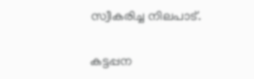സ്വീകരിച്ച നിലപാട്.

കട്ടപ്പന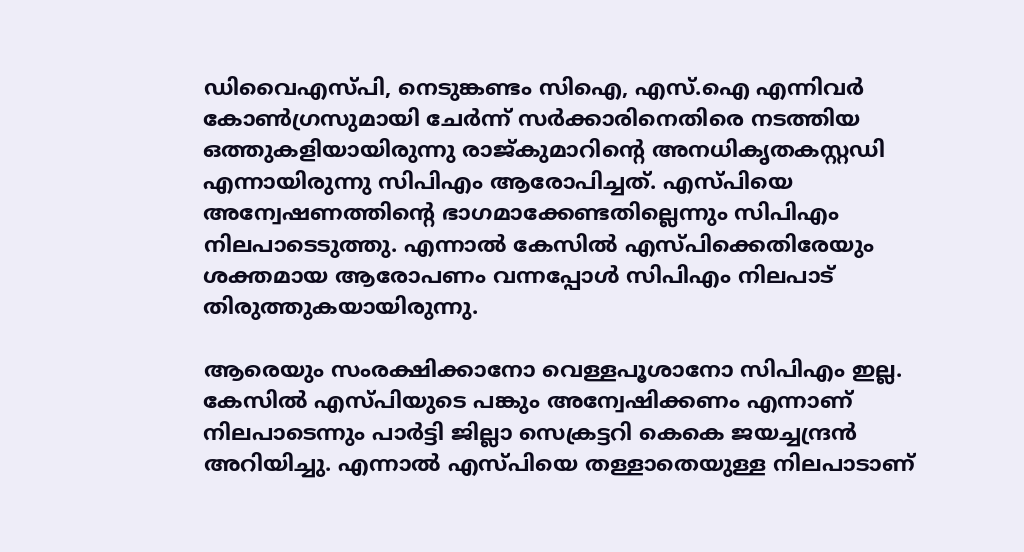ഡിവൈഎസ്പി, നെടുങ്കണ്ടം സിഐ, എസ്.ഐ എന്നിവര്‍ കോണ്‍ഗ്രസുമായി ചേര്‍ന്ന് സര്‍ക്കാരിനെതിരെ നടത്തിയ ഒത്തുകളിയായിരുന്നു രാജ്‍കുമാറിന്‍റെ അനധികൃതകസ്റ്റഡി എന്നായിരുന്നു സിപിഎം ആരോപിച്ചത്. എസ്പിയെ അന്വേഷണത്തിന്‍റെ ഭാഗമാക്കേണ്ടതില്ലെന്നും സിപിഎം നിലപാടെടുത്തു. എന്നാല്‍ കേസില്‍ എസ്പിക്കെതിരേയും ശക്തമായ ആരോപണം വന്നപ്പോള്‍ സിപിഎം നിലപാട് തിരുത്തുകയായിരുന്നു.

ആരെയും സംരക്ഷിക്കാനോ വെള്ളപൂശാനോ സിപിഎം ഇല്ല. കേസില്‍ എസ്പിയുടെ പങ്കും അന്വേഷിക്കണം എന്നാണ് നിലപാടെന്നും പാര്‍ട്ടി ജില്ലാ സെക്രട്ടറി കെകെ ജയച്ചന്ദ്രന്‍ അറിയിച്ചു. എന്നാല്‍ എസ്പിയെ തള്ളാതെയുള്ള നിലപാടാണ്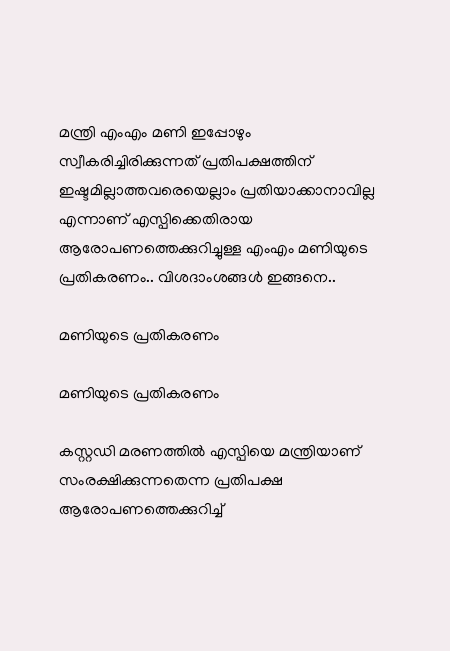മന്ത്രി എംഎം മണി ഇപ്പോഴും സ്വീകരിച്ചിരിക്കുന്നത് പ്രതിപക്ഷത്തിന് ഇഷ്ടമില്ലാത്തവരെയെല്ലാം പ്രതിയാക്കാനാവില്ല എന്നാണ് എസ്പിക്കെതിരായ ആരോപണത്തെക്കുറിച്ചുള്ള എംഎം മണിയുടെ പ്രതികരണം.. വിശദാംശങ്ങള്‍ ഇങ്ങനെ..

മണിയുടെ പ്രതികരണം

മണിയുടെ പ്രതികരണം

കസ്റ്റ‍ഡി മരണത്തില്‍ എസ്പിയെ മന്ത്രിയാണ് സംരക്ഷിക്കുന്നതെന്ന പ്രതിപക്ഷ ആരോപണത്തെക്കുറിച്ച്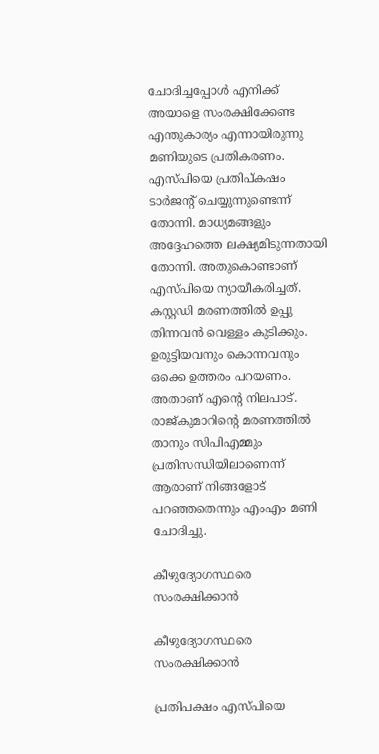ചോദിച്ചപ്പോള്‍ എനിക്ക് അയാളെ സംരക്ഷിക്കേണ്ട എന്തുകാര്യം എന്നായിരുന്നു മണിയുടെ പ്രതികരണം. എസ്പിയെ പ്രതിപ്കഷം ടാര്‍ജന്‍റ് ചെയ്യുന്നുണ്ടെന്ന് തോന്നി. മാധ്യമങ്ങളും അദ്ദേഹത്തെ ലക്ഷ്യമിടുന്നതായി തോന്നി. അതുകൊണ്ടാണ് എസ്പിയെ ന്യായീകരിച്ചത്. കസ്റ്റഡി മരണത്തില്‍ ഉപ്പു തിന്നവന്‍ വെള്ളം കുടിക്കും. ഉരുട്ടിയവനും കൊന്നവനും ഒക്കെ ഉത്തരം പറയണം. അതാണ് എന്‍റെ നിലപാട്. രാജ്കുമാറിന്‍റെ മരണത്തില്‍ താനും സിപിഎമ്മും പ്രതിസന്ധിയിലാണെന്ന് ആരാണ് നിങ്ങളോട് പറഞ്ഞതെന്നും എംഎം മണി ചോദിച്ചു.

കീഴുദ്യോഗസ്ഥരെ സംരക്ഷിക്കാന്‍

കീഴുദ്യോഗസ്ഥരെ സംരക്ഷിക്കാന്‍

പ്രതിപക്ഷം എസ്പിയെ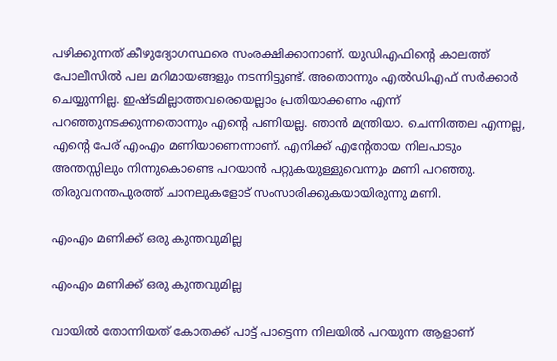പഴിക്കുന്നത് കീഴുദ്യോഗസ്ഥരെ സംരക്ഷിക്കാനാണ്. യുഡിഎഫിന്‍റെ കാലത്ത് പോലീസില്‍ പല മറിമായങ്ങളും നടന്നിട്ടുണ്ട്. അതൊന്നും എല്‍ഡിഎഫ് സര്‍ക്കാര്‍ ചെയ്യുന്നില്ല. ഇഷ്ടമില്ലാത്തവരെയെല്ലാം പ്രതിയാക്കണം എന്ന് പറഞ്ഞുനടക്കുന്നതൊന്നും എന്‍റെ പണിയല്ല. ഞാന്‍ മന്ത്രിയാ. ചെന്നിത്തല എന്നല്ല, എന്‍റെ പേര് എംഎം മണിയാണെന്നാണ്. എനിക്ക് എന്‍റേതായ നിലപാടും അന്തസ്സിലും നിന്നുകൊണ്ടെ പറയാന്‍ പറ്റുകയുള്ളുവെന്നും മണി പറഞ്ഞു. തിരുവനന്തപുരത്ത് ചാനലുകളോട് സംസാരിക്കുകയായിരുന്നു മണി.

എംഎം മണിക്ക് ഒരു കുന്തവുമില്ല

എംഎം മണിക്ക് ഒരു കുന്തവുമില്ല

വായില്‍ തോന്നിയത് കോതക്ക് പാട്ട് പാട്ടെന്ന നിലയില്‍ പറയുന്ന ആളാണ്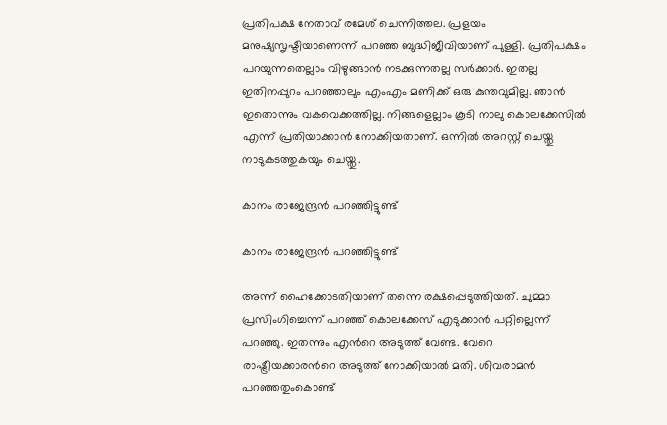പ്രതിപക്ഷ നേതാവ് രമേശ് ചെന്നിത്തല. പ്രളയം മനുഷ്യസൃഷ്ടിയാണെന്ന് പറഞ്ഞ ബുദ്ധിജീവിയാണ് പുള്ളി. പ്രതിപക്ഷം പറയുന്നതെല്ലാം വിഴുങ്ങാന്‍ നടക്കുന്നതല്ല സര്‍ക്കാര്‍. ഇതല്ല ഇതിനപ്പുറം പറഞ്ഞാലും എംഎം മണിക്ക് ഒരു കുന്തവുമില്ല. ഞാന്‍ ഇതൊന്നും വകവെക്കത്തില്ല. നിങ്ങളെല്ലാം കൂടി നാലു കൊലക്കേസില്‍ എന്ന് പ്രതിയാക്കാന്‍ നോക്കിയതാണ്. ഒന്നില്‍ അറസ്റ്റ് ചെയ്തു നാടുകടത്തുകയും ചെയ്തു.

കാനം രാജേന്ദ്രന്‍ പറഞ്ഞിട്ടുണ്ട്

കാനം രാജേന്ദ്രന്‍ പറഞ്ഞിട്ടുണ്ട്

അന്ന് ഹൈക്കോടതിയാണ് തന്നെ രക്ഷപ്പെടുത്തിയത്. ചുമ്മാ പ്രസിംഗിച്ചെന്ന് പറഞ്ഞ് കൊലക്കേസ് എടുക്കാന്‍ പറ്റില്ലെന്ന് പറഞ്ഞു. ഇതന്നും എന്‍റെ അടുത്ത് വേണ്ട. വേറെ രാഷ്ട്രീയക്കാരന്‍റെ അടുത്ത് നോക്കിയാല്‍ മതി. ശിവരാമന്‍ പറഞ്ഞതുംകൊണ്ട്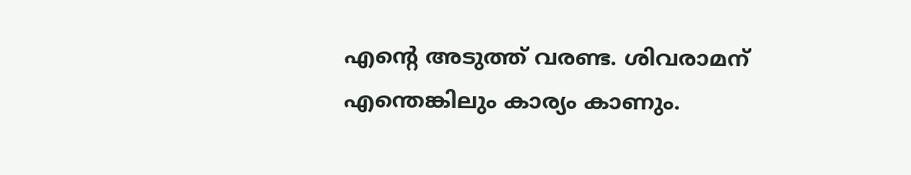എന്‍റെ അടുത്ത് വരണ്ട. ശിവരാമന് എന്തെങ്കിലും കാര്യം കാണും.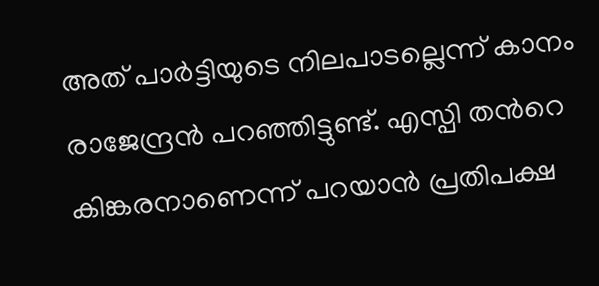അത് പാര്‍ട്ടിയുടെ നിലപാടല്ലെന്ന് കാനം രാജേന്ദ്രന്‍ പറഞ്ഞിട്ടുണ്ട്. എസ്പി തന്‍റെ കിങ്കരനാണെന്ന് പറയാന്‍ പ്രതിപക്ഷ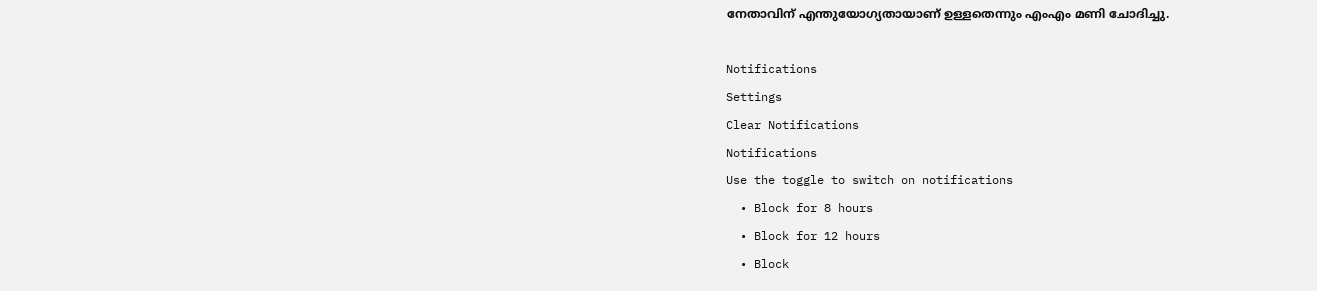നേതാവിന് എന്തുയോഗ്യതായാണ് ഉള്ളതെന്നും എംഎം മണി ചോദിച്ചു.

Notifications
Settings
Clear Notifications
Notifications
Use the toggle to switch on notifications
  • Block for 8 hours
  • Block for 12 hours
  • Block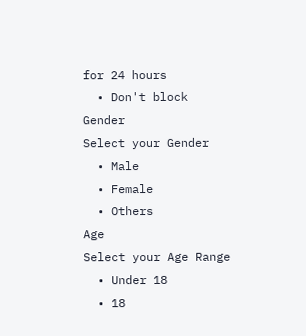for 24 hours
  • Don't block
Gender
Select your Gender
  • Male
  • Female
  • Others
Age
Select your Age Range
  • Under 18
  • 18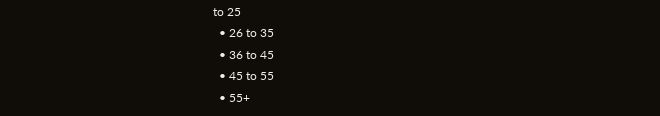to 25
  • 26 to 35
  • 36 to 45
  • 45 to 55
  • 55+